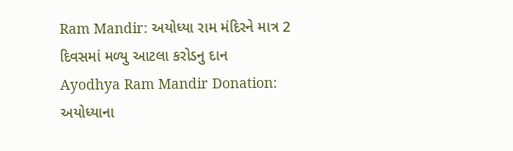Ram Mandir: અયોધ્યા રામ મંદિરને માત્ર 2 દિવસમાં મળ્યુ આટલા કરોડનુ દાન
Ayodhya Ram Mandir Donation: અયોધ્યાના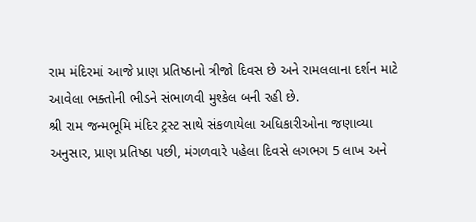રામ મંદિરમાં આજે પ્રાણ પ્રતિષ્ઠાનો ત્રીજો દિવસ છે અને રામલલાના દર્શન માટે આવેલા ભક્તોની ભીડને સંભાળવી મુશ્કેલ બની રહી છે.
શ્રી રામ જન્મભૂમિ મંદિર ટ્રસ્ટ સાથે સંકળાયેલા અધિકારીઓના જણાવ્યા અનુસાર, પ્રાણ પ્રતિષ્ઠા પછી, મંગળવારે પહેલા દિવસે લગભગ 5 લાખ અને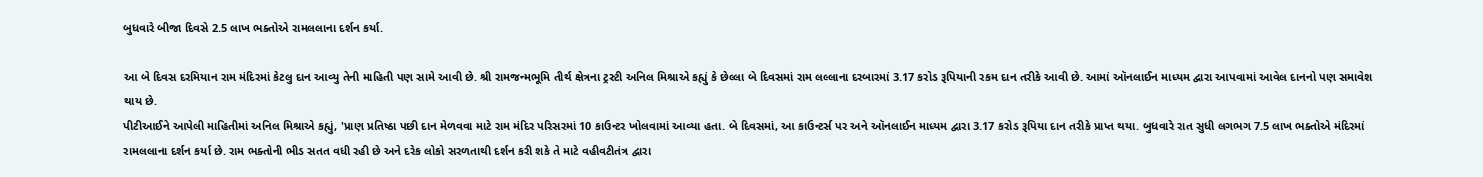બુધવારે બીજા દિવસે 2.5 લાખ ભક્તોએ રામલલાના દર્શન કર્યા.

આ બે દિવસ દરમિયાન રામ મંદિરમાં કેટલુ દાન આવ્યુ તેની માહિતી પણ સામે આવી છે. શ્રી રામજન્મભૂમિ તીર્થ ક્ષેત્રના ટ્રસ્ટી અનિલ મિશ્રાએ કહ્યું કે છેલ્લા બે દિવસમાં રામ લલ્લાના દરબારમાં 3.17 કરોડ રૂપિયાની રકમ દાન તરીકે આવી છે. આમાં ઑનલાઈન માધ્યમ દ્વારા આપવામાં આવેલ દાનનો પણ સમાવેશ થાય છે.
પીટીઆઈને આપેલી માહિતીમાં અનિલ મિશ્રાએ કહ્યું, 'પ્રાણ પ્રતિષ્ઠા પછી દાન મેળવવા માટે રામ મંદિર પરિસરમાં 10 કાઉન્ટર ખોલવામાં આવ્યા હતા. બે દિવસમાં, આ કાઉન્ટર્સ પર અને ઑનલાઈન માધ્યમ દ્વારા 3.17 કરોડ રૂપિયા દાન તરીકે પ્રાપ્ત થયા. બુધવારે રાત સુધી લગભગ 7.5 લાખ ભક્તોએ મંદિરમાં રામલલાના દર્શન કર્યા છે. રામ ભક્તોની ભીડ સતત વધી રહી છે અને દરેક લોકો સરળતાથી દર્શન કરી શકે તે માટે વહીવટીતંત્ર દ્વારા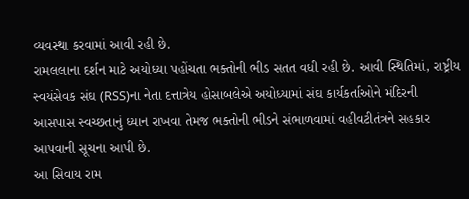વ્યવસ્થા કરવામાં આવી રહી છે.
રામલલાના દર્શન માટે અયોધ્યા પહોંચતા ભક્તોની ભીડ સતત વધી રહી છે. આવી સ્થિતિમાં, રાષ્ટ્રીય સ્વયંસેવક સંઘ (RSS)ના નેતા દત્તાત્રેય હોસાબલેએ અયોધ્યામાં સંઘ કાર્યકર્તાઓને મંદિરની આસપાસ સ્વચ્છતાનું ધ્યાન રાખવા તેમજ ભક્તોની ભીડને સંભાળવામાં વહીવટીતંત્રને સહકાર આપવાની સૂચના આપી છે.
આ સિવાય રામ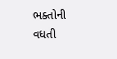ભક્તોની વધતી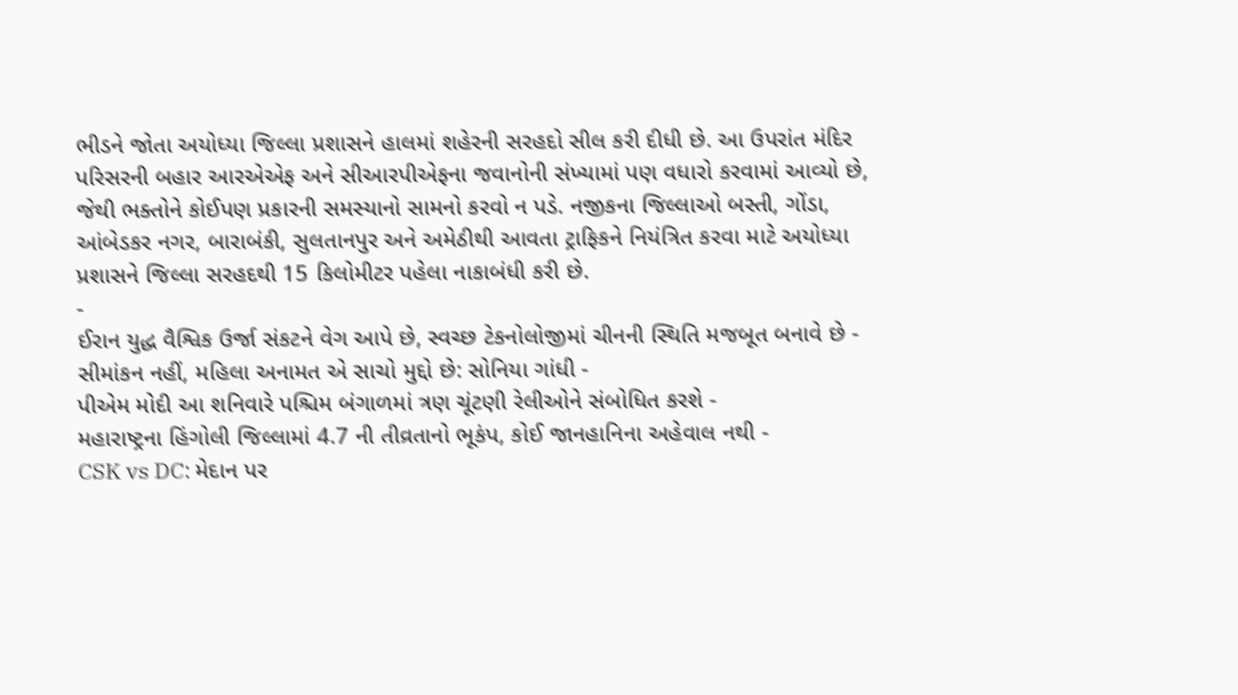ભીડને જોતા અયોધ્યા જિલ્લા પ્રશાસને હાલમાં શહેરની સરહદો સીલ કરી દીધી છે. આ ઉપરાંત મંદિર પરિસરની બહાર આરએએફ અને સીઆરપીએફના જવાનોની સંખ્યામાં પણ વધારો કરવામાં આવ્યો છે, જેથી ભક્તોને કોઈપણ પ્રકારની સમસ્યાનો સામનો કરવો ન પડે. નજીકના જિલ્લાઓ બસ્તી, ગોંડા, આંબેડકર નગર, બારાબંકી, સુલતાનપુર અને અમેઠીથી આવતા ટ્રાફિકને નિયંત્રિત કરવા માટે અયોધ્યા પ્રશાસને જિલ્લા સરહદથી 15 કિલોમીટર પહેલા નાકાબંધી કરી છે.
-
ઈરાન યુદ્ધ વૈશ્વિક ઉર્જા સંકટને વેગ આપે છે, સ્વચ્છ ટેકનોલોજીમાં ચીનની સ્થિતિ મજબૂત બનાવે છે -
સીમાંકન નહીં, મહિલા અનામત એ સાચો મુદ્દો છે: સોનિયા ગાંધી -
પીએમ મોદી આ શનિવારે પશ્ચિમ બંગાળમાં ત્રણ ચૂંટણી રેલીઓને સંબોધિત કરશે -
મહારાષ્ટ્રના હિંગોલી જિલ્લામાં 4.7 ની તીવ્રતાનો ભૂકંપ, કોઈ જાનહાનિના અહેવાલ નથી -
CSK vs DC: મેદાન પર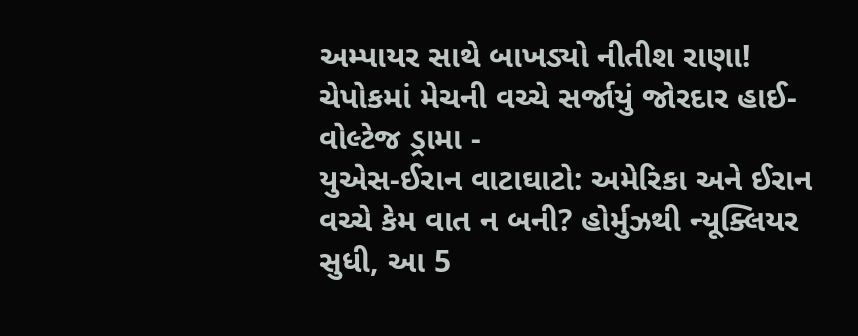અમ્પાયર સાથે બાખડ્યો નીતીશ રાણા! ચેપોકમાં મેચની વચ્ચે સર્જાયું જોરદાર હાઈ-વોલ્ટેજ ડ્રામા -
યુએસ-ઈરાન વાટાઘાટો: અમેરિકા અને ઈરાન વચ્ચે કેમ વાત ન બની? હોર્મુઝથી ન્યૂક્લિયર સુધી, આ 5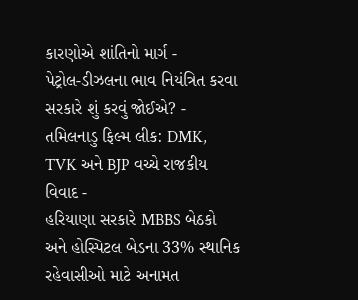કારણોએ શાંતિનો માર્ગ -
પેટ્રોલ-ડીઝલના ભાવ નિયંત્રિત કરવા સરકારે શું કરવું જોઈએ? -
તમિલનાડુ ફિલ્મ લીક: DMK, TVK અને BJP વચ્ચે રાજકીય વિવાદ -
હરિયાણા સરકારે MBBS બેઠકો અને હોસ્પિટલ બેડના 33% સ્થાનિક રહેવાસીઓ માટે અનામત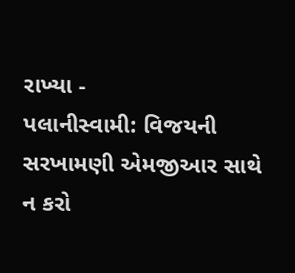રાખ્યા -
પલાનીસ્વામી: વિજયની સરખામણી એમજીઆર સાથે ન કરો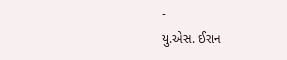-
યુ.એસ. ઈરાન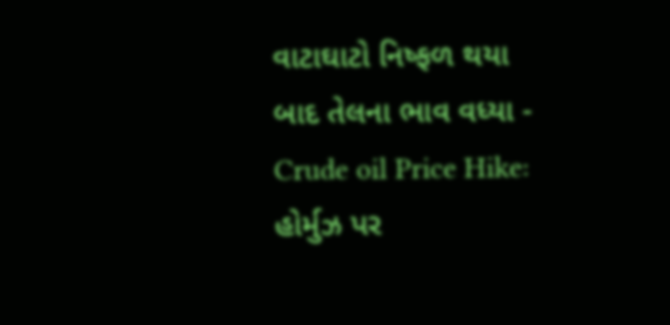વાટાઘાટો નિષ્ફળ થયા બાદ તેલના ભાવ વધ્યા -
Crude oil Price Hike: હોર્મુઝ પર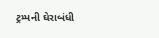ટ્રમ્પની ઘેરાબંધી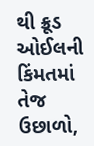થી ક્રૂડ ઓઈલની કિંમતમાં તેજ ઉછાળો,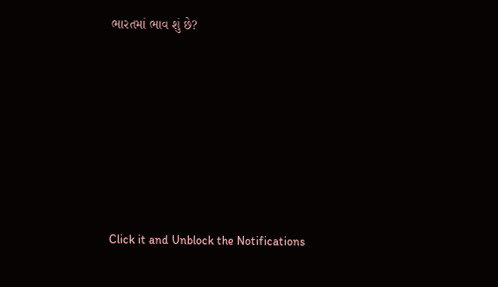ભારતમાં ભાવ શું છે?









Click it and Unblock the Notifications